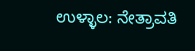ಉಳ್ಳಾಲ: ನೇತ್ರಾವತಿ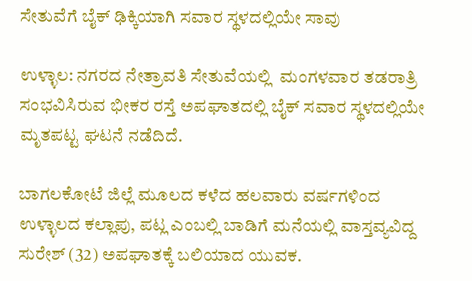ಸೇತುವೆಗೆ ಬೈಕ್ ಢಿಕ್ಕಿಯಾಗಿ ಸವಾರ ಸ್ಥಳದಲ್ಲಿಯೇ ಸಾವು

ಉಳ್ಳಾಲ: ನಗರದ ನೇತ್ರಾವತಿ ಸೇತುವೆಯಲ್ಲಿ  ಮಂಗಳವಾರ ತಡರಾತ್ರಿ ಸಂಭವಿಸಿರುವ ಭೀಕರ ರಸ್ತೆ ಅಪಘಾತದಲ್ಲಿ ಬೈಕ್ ಸವಾರ ಸ್ಥಳದಲ್ಲಿಯೇ ಮೃತಪಟ್ಟ ಘಟನೆ ನಡೆದಿದೆ.

ಬಾಗಲಕೋಟೆ ಜಿಲ್ಲೆ ಮೂಲದ ಕಳೆದ ಹಲವಾರು ವರ್ಷಗಳಿಂದ ಉಳ್ಳಾಲದ ಕಲ್ಲಾಪು, ಪಟ್ಲ ಎಂಬಲ್ಲಿ ಬಾಡಿಗೆ ಮನೆಯಲ್ಲಿ ವಾಸ್ತವ್ಯವಿದ್ದ ಸುರೇಶ್ (32) ಅಪಘಾತಕ್ಕೆ ಬಲಿಯಾದ ಯುವಕ.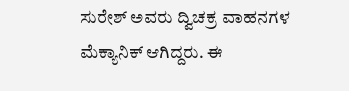ಸುರೇಶ್ ಅವರು ದ್ವಿಚಕ್ರ ವಾಹನಗಳ ಮೆಕ್ಯಾನಿಕ್ ಆಗಿದ್ದರು. ಈ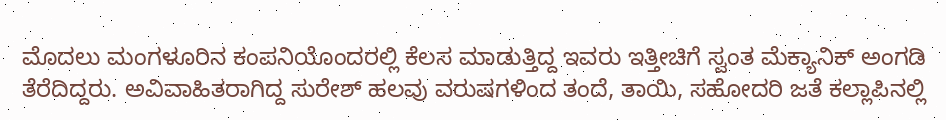ಮೊದಲು ಮಂಗಳೂರಿನ ಕಂಪನಿಯೊಂದರಲ್ಲಿ ಕೆಲಸ ಮಾಡುತ್ತಿದ್ದ ಇವರು ಇತ್ತೀಚಿಗೆ ಸ್ವಂತ ಮೆಕ್ಯಾನಿಕ್ ಅಂಗಡಿ ತೆರೆದಿದ್ದರು. ಅವಿವಾಹಿತರಾಗಿದ್ದ ಸುರೇಶ್ ಹಲವು ವರುಷಗಳಿಂದ ತಂದೆ, ತಾಯಿ, ಸಹೋದರಿ ಜತೆ ಕಲ್ಲಾಪಿನಲ್ಲಿ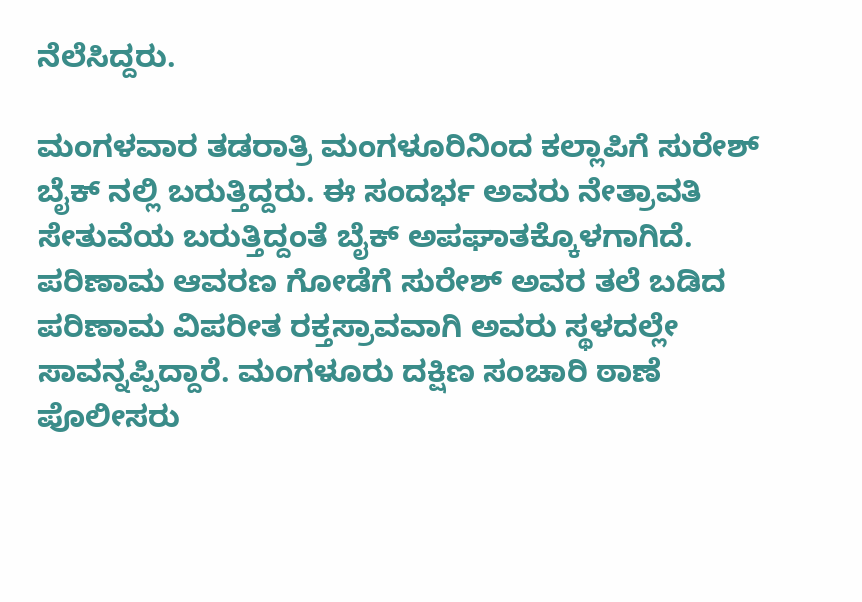ನೆಲೆಸಿದ್ದರು.

ಮಂಗಳವಾರ ತಡರಾತ್ರಿ ಮಂಗಳೂರಿನಿಂದ ಕಲ್ಲಾಪಿಗೆ ಸುರೇಶ್ ಬೈಕ್ ನಲ್ಲಿ ಬರುತ್ತಿದ್ದರು. ಈ ಸಂದರ್ಭ ಅವರು ನೇತ್ರಾವತಿ ಸೇತುವೆಯ ಬರುತ್ತಿದ್ದಂತೆ ಬೈಕ್ ಅಪಘಾತಕ್ಕೊಳಗಾಗಿದೆ. ಪರಿಣಾಮ ಆವರಣ ಗೋಡೆಗೆ ಸುರೇಶ್ ಅವರ ತಲೆ ಬಡಿದ ಪರಿಣಾಮ ವಿಪರೀತ ರಕ್ತಸ್ರಾವವಾಗಿ ಅವರು ಸ್ಥಳದಲ್ಲೇ ಸಾವನ್ನಪ್ಪಿದ್ದಾರೆ. ಮಂಗಳೂರು ದಕ್ಷಿಣ ಸಂಚಾರಿ ಠಾಣೆ ಪೊಲೀಸರು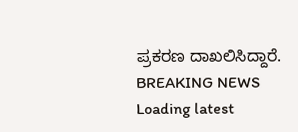ಪ್ರಕರಣ ದಾಖಲಿಸಿದ್ದಾರೆ.
BREAKING NEWS
Loading latest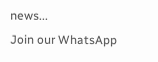news...
Join our WhatsApp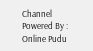Channel Powered By : Online Pudu